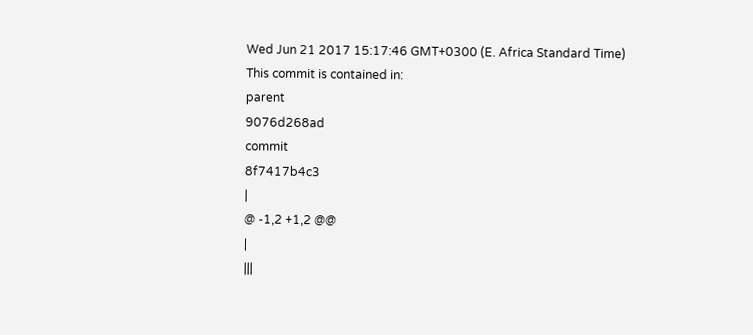Wed Jun 21 2017 15:17:46 GMT+0300 (E. Africa Standard Time)
This commit is contained in:
parent
9076d268ad
commit
8f7417b4c3
|
@ -1,2 +1,2 @@
|
|||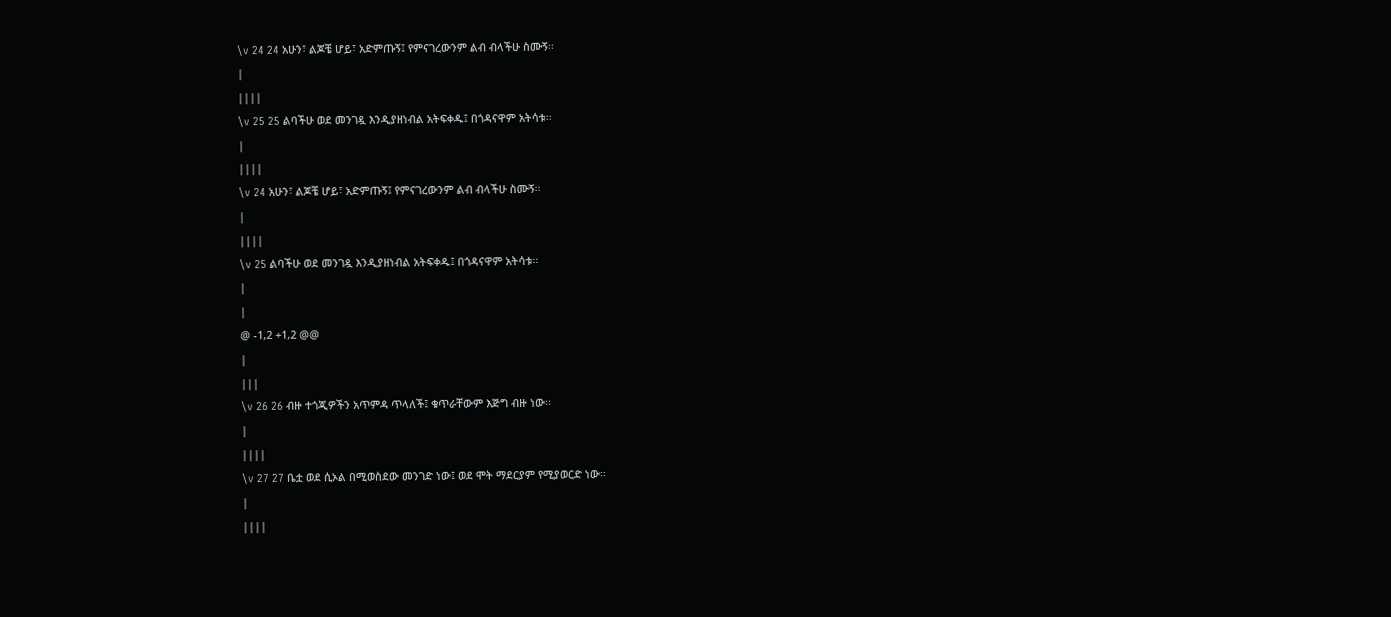\v 24 24 አሁን፣ ልጆቼ ሆይ፣ አድምጡኝ፤ የምናገረውንም ልብ ብላችሁ ስሙኝ፡፡
|
||||
\v 25 25 ልባችሁ ወደ መንገዷ እንዲያዘነብል አትፍቀዱ፤ በጎዳናዋም አትሳቱ፡፡
|
||||
\v 24 አሁን፣ ልጆቼ ሆይ፣ አድምጡኝ፤ የምናገረውንም ልብ ብላችሁ ስሙኝ፡፡
|
||||
\v 25 ልባችሁ ወደ መንገዷ እንዲያዘነብል አትፍቀዱ፤ በጎዳናዋም አትሳቱ፡፡
|
|
@ -1,2 +1,2 @@
|
|||
\v 26 26 ብዙ ተጎጂዎችን አጥምዳ ጥላለች፤ ቁጥራቸውም እጅግ ብዙ ነው፡፡
|
||||
\v 27 27 ቤቷ ወደ ሲኦል በሚወስደው መንገድ ነው፤ ወደ ሞት ማደርያም የሚያወርድ ነው፡፡
|
||||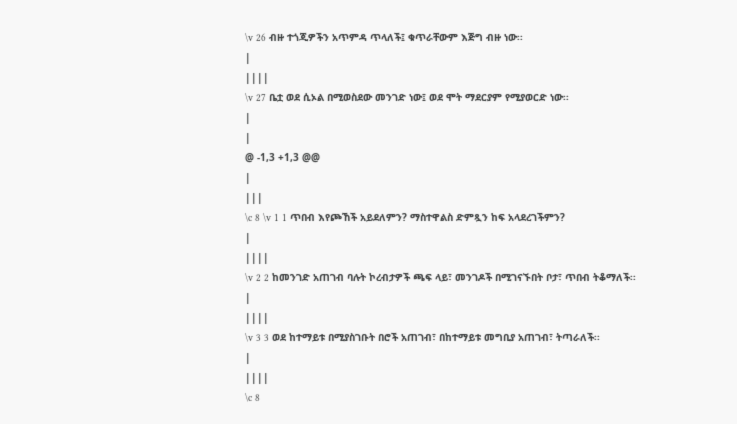\v 26 ብዙ ተጎጂዎችን አጥምዳ ጥላለች፤ ቁጥራቸውም እጅግ ብዙ ነው፡፡
|
||||
\v 27 ቤቷ ወደ ሲኦል በሚወስደው መንገድ ነው፤ ወደ ሞት ማደርያም የሚያወርድ ነው፡፡
|
|
@ -1,3 +1,3 @@
|
|||
\c 8 \v 1 1 ጥበብ እየጮኸች አይደለምን? ማስተዋልስ ድምጿን ከፍ አላደረገችምን?
|
||||
\v 2 2 ከመንገድ አጠገብ ባሉት ኮረብታዎች ጫፍ ላይ፣ መንገዶች በሚገናኙበት ቦታ፣ ጥበብ ትቆማለች፡፡
|
||||
\v 3 3 ወደ ከተማይቱ በሚያስገቡት በሮች አጠገብ፣ በከተማይቱ መግቢያ አጠገብ፣ ትጣራለች፡፡
|
||||
\c 8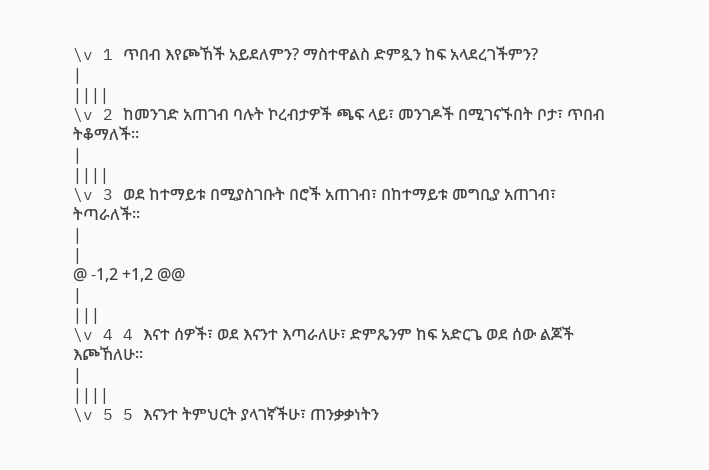\v 1 ጥበብ እየጮኸች አይደለምን? ማስተዋልስ ድምጿን ከፍ አላደረገችምን?
|
||||
\v 2 ከመንገድ አጠገብ ባሉት ኮረብታዎች ጫፍ ላይ፣ መንገዶች በሚገናኙበት ቦታ፣ ጥበብ ትቆማለች፡፡
|
||||
\v 3 ወደ ከተማይቱ በሚያስገቡት በሮች አጠገብ፣ በከተማይቱ መግቢያ አጠገብ፣ ትጣራለች፡፡
|
|
@ -1,2 +1,2 @@
|
|||
\v 4 4 እናተ ሰዎች፣ ወደ እናንተ እጣራለሁ፣ ድምጼንም ከፍ አድርጌ ወደ ሰው ልጆች እጮኸለሁ፡፡
|
||||
\v 5 5 እናንተ ትምህርት ያላገኛችሁ፣ ጠንቃቃነትን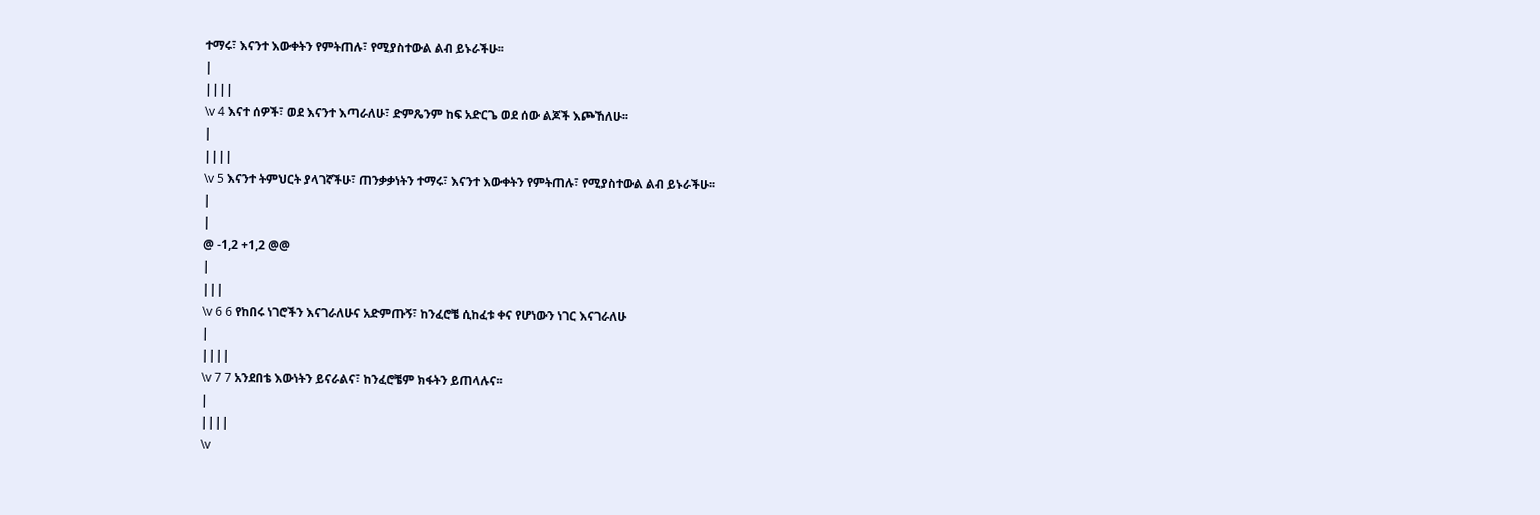ተማሩ፣ እናንተ እውቀትን የምትጠሉ፣ የሚያስተውል ልብ ይኑራችሁ፡፡
|
||||
\v 4 እናተ ሰዎች፣ ወደ እናንተ እጣራለሁ፣ ድምጼንም ከፍ አድርጌ ወደ ሰው ልጆች እጮኸለሁ፡፡
|
||||
\v 5 እናንተ ትምህርት ያላገኛችሁ፣ ጠንቃቃነትን ተማሩ፣ እናንተ እውቀትን የምትጠሉ፣ የሚያስተውል ልብ ይኑራችሁ፡፡
|
|
@ -1,2 +1,2 @@
|
|||
\v 6 6 የከበሩ ነገሮችን እናገራለሁና አድምጡኝ፣ ከንፈሮቼ ሲከፈቱ ቀና የሆነውን ነገር እናገራለሁ
|
||||
\v 7 7 አንደበቴ እውነትን ይናራልና፣ ከንፈሮቼም ክፋትን ይጠላሉና፡፡
|
||||
\v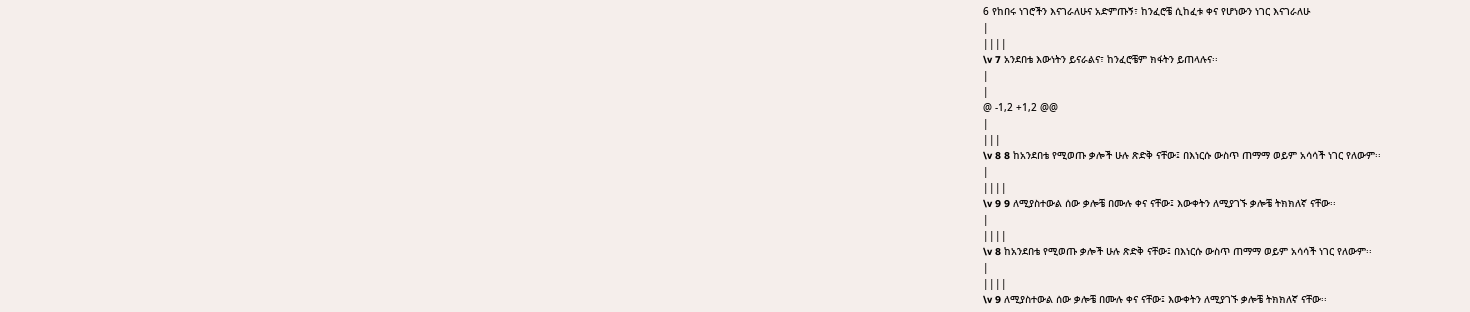6 የከበሩ ነገሮችን እናገራለሁና አድምጡኝ፣ ከንፈሮቼ ሲከፈቱ ቀና የሆነውን ነገር እናገራለሁ
|
||||
\v 7 አንደበቴ እውነትን ይናራልና፣ ከንፈሮቼም ክፋትን ይጠላሉና፡፡
|
|
@ -1,2 +1,2 @@
|
|||
\v 8 8 ከአንደበቴ የሚወጡ ቃሎች ሁሉ ጽድቅ ናቸው፤ በእነርሱ ውስጥ ጠማማ ወይም አሳሳች ነገር የለውም፡፡
|
||||
\v 9 9 ለሚያስተውል ሰው ቃሎቼ በሙሉ ቀና ናቸው፤ እውቀትን ለሚያገኙ ቃሎቼ ትክክለኛ ናቸው፡፡
|
||||
\v 8 ከአንደበቴ የሚወጡ ቃሎች ሁሉ ጽድቅ ናቸው፤ በእነርሱ ውስጥ ጠማማ ወይም አሳሳች ነገር የለውም፡፡
|
||||
\v 9 ለሚያስተውል ሰው ቃሎቼ በሙሉ ቀና ናቸው፤ እውቀትን ለሚያገኙ ቃሎቼ ትክክለኛ ናቸው፡፡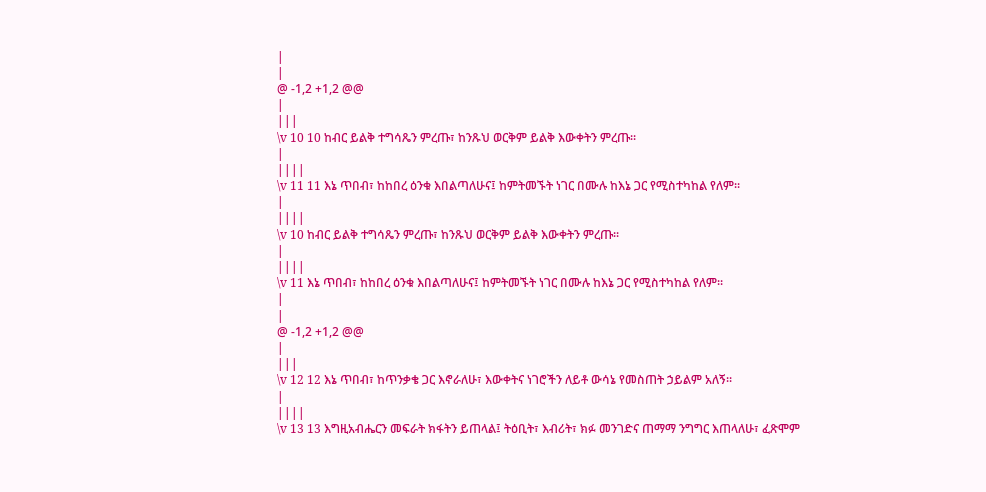|
|
@ -1,2 +1,2 @@
|
|||
\v 10 10 ከብር ይልቅ ተግሳጼን ምረጡ፣ ከንጹህ ወርቅም ይልቅ እውቀትን ምረጡ፡፡
|
||||
\v 11 11 እኔ ጥበብ፣ ከከበረ ዕንቁ እበልጣለሁና፤ ከምትመኙት ነገር በሙሉ ከእኔ ጋር የሚስተካከል የለም፡፡
|
||||
\v 10 ከብር ይልቅ ተግሳጼን ምረጡ፣ ከንጹህ ወርቅም ይልቅ እውቀትን ምረጡ፡፡
|
||||
\v 11 እኔ ጥበብ፣ ከከበረ ዕንቁ እበልጣለሁና፤ ከምትመኙት ነገር በሙሉ ከእኔ ጋር የሚስተካከል የለም፡፡
|
|
@ -1,2 +1,2 @@
|
|||
\v 12 12 እኔ ጥበብ፣ ከጥንቃቄ ጋር እኖራለሁ፣ እውቀትና ነገሮችን ለይቶ ውሳኔ የመስጠት ኃይልም አለኝ፡፡
|
||||
\v 13 13 እግዚአብሔርን መፍራት ክፋትን ይጠላል፤ ትዕቢት፣ እብሪት፣ ክፉ መንገድና ጠማማ ንግግር እጠላለሁ፣ ፈጽሞም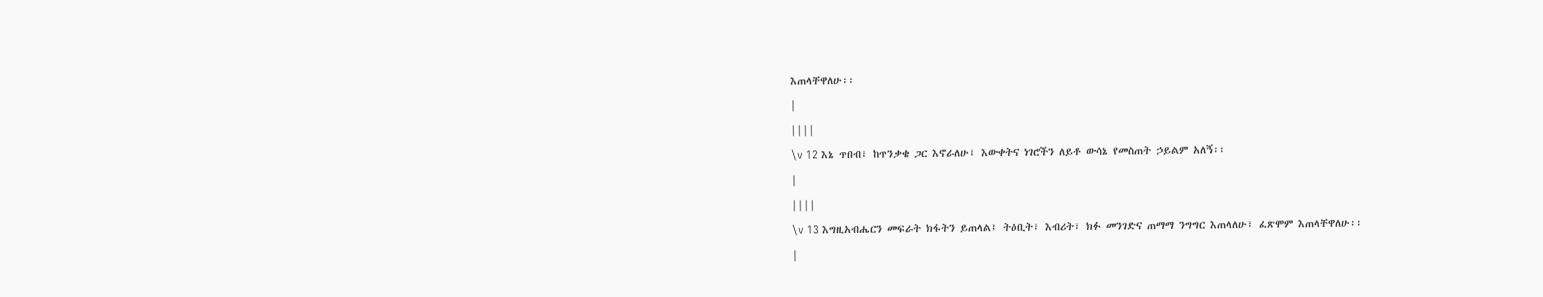እጠላቸዋለሁ፡፡
|
||||
\v 12 እኔ ጥበብ፣ ከጥንቃቄ ጋር እኖራለሁ፣ እውቀትና ነገሮችን ለይቶ ውሳኔ የመስጠት ኃይልም አለኝ፡፡
|
||||
\v 13 እግዚአብሔርን መፍራት ክፋትን ይጠላል፤ ትዕቢት፣ እብሪት፣ ክፉ መንገድና ጠማማ ንግግር እጠላለሁ፣ ፈጽሞም እጠላቸዋለሁ፡፡
|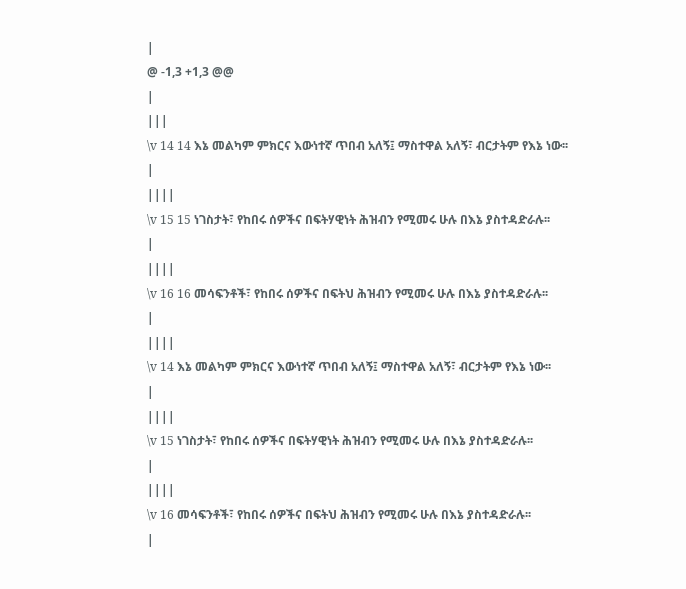|
@ -1,3 +1,3 @@
|
|||
\v 14 14 እኔ መልካም ምክርና እውነተኛ ጥበብ አለኝ፤ ማስተዋል አለኝ፣ ብርታትም የእኔ ነው፡፡
|
||||
\v 15 15 ነገስታት፣ የከበሩ ሰዎችና በፍትሃዊነት ሕዝብን የሚመሩ ሁሉ በእኔ ያስተዳድራሉ፡፡
|
||||
\v 16 16 መሳፍንቶች፣ የከበሩ ሰዎችና በፍትህ ሕዝብን የሚመሩ ሁሉ በእኔ ያስተዳድራሉ፡፡
|
||||
\v 14 እኔ መልካም ምክርና እውነተኛ ጥበብ አለኝ፤ ማስተዋል አለኝ፣ ብርታትም የእኔ ነው፡፡
|
||||
\v 15 ነገስታት፣ የከበሩ ሰዎችና በፍትሃዊነት ሕዝብን የሚመሩ ሁሉ በእኔ ያስተዳድራሉ፡፡
|
||||
\v 16 መሳፍንቶች፣ የከበሩ ሰዎችና በፍትህ ሕዝብን የሚመሩ ሁሉ በእኔ ያስተዳድራሉ፡፡
|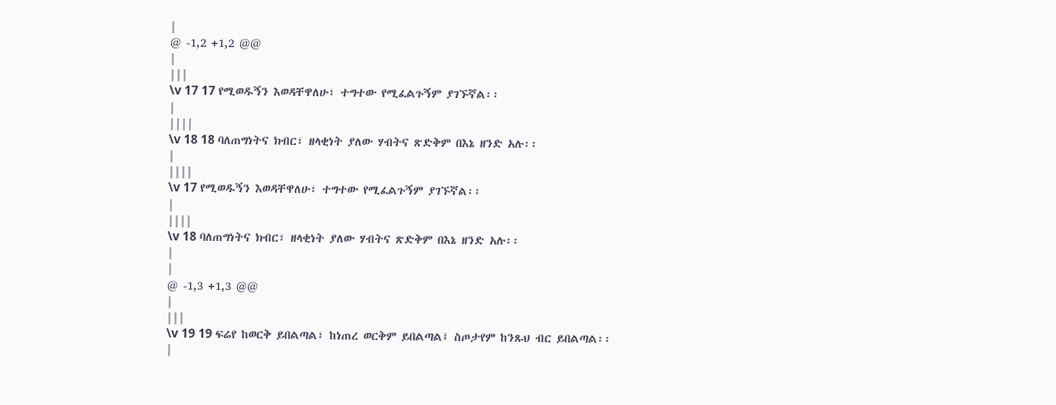|
@ -1,2 +1,2 @@
|
|||
\v 17 17 የሚወዱኝን እወዳቸዋለሁ፣ ተግተው የሚፈልጉኝም ያገኙኛል፡፡
|
||||
\v 18 18 ባለጠግነትና ክብር፣ ዘላቂነት ያለው ሃብትና ጽድቅም በእኔ ዘንድ አሉ፡፡
|
||||
\v 17 የሚወዱኝን እወዳቸዋለሁ፣ ተግተው የሚፈልጉኝም ያገኙኛል፡፡
|
||||
\v 18 ባለጠግነትና ክብር፣ ዘላቂነት ያለው ሃብትና ጽድቅም በእኔ ዘንድ አሉ፡፡
|
|
@ -1,3 +1,3 @@
|
|||
\v 19 19 ፍሬየ ከወርቅ ይበልጣል፣ ከነጠረ ወርቅም ይበልጣል፤ ስጦታየም ከንጹህ ብር ይበልጣል፡፡
|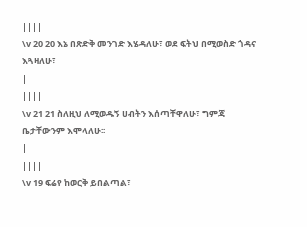||||
\v 20 20 እኔ በጽድቅ መንገድ እሄዳለሁ፣ ወደ ፍትህ በሚወስድ ጎዳና እጓዛለሁ፣
|
||||
\v 21 21 ስለዚህ ለሚወዱኝ ሀብትን እሰጣቸዋለሁ፣ ግምጃ ቤታቸውንም እሞላለሁ፡፡
|
||||
\v 19 ፍሬየ ከወርቅ ይበልጣል፣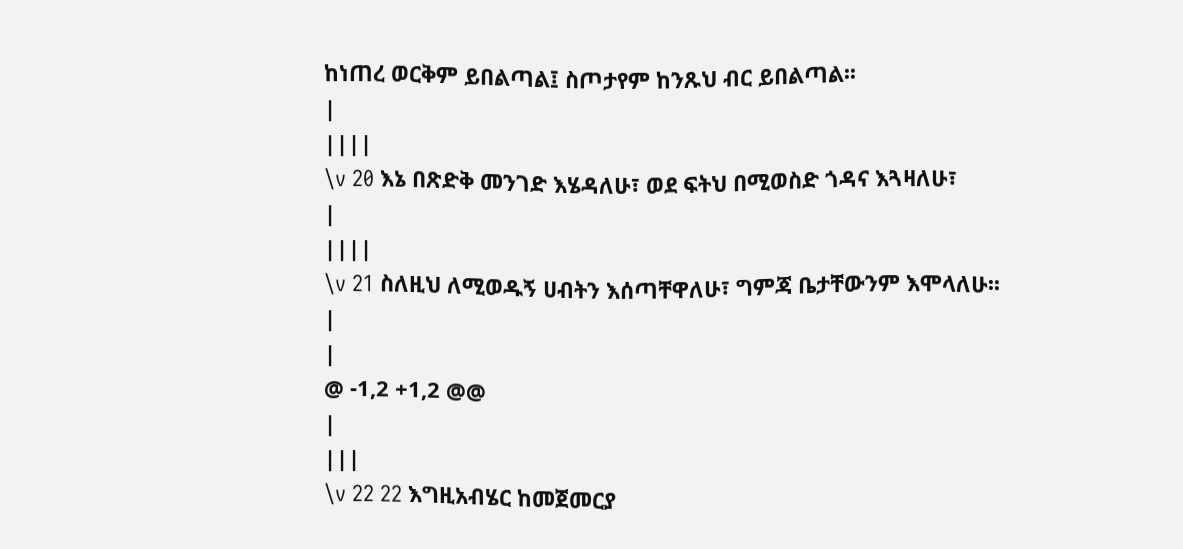ከነጠረ ወርቅም ይበልጣል፤ ስጦታየም ከንጹህ ብር ይበልጣል፡፡
|
||||
\v 20 እኔ በጽድቅ መንገድ እሄዳለሁ፣ ወደ ፍትህ በሚወስድ ጎዳና እጓዛለሁ፣
|
||||
\v 21 ስለዚህ ለሚወዱኝ ሀብትን እሰጣቸዋለሁ፣ ግምጃ ቤታቸውንም እሞላለሁ፡፡
|
|
@ -1,2 +1,2 @@
|
|||
\v 22 22 እግዚአብሄር ከመጀመርያ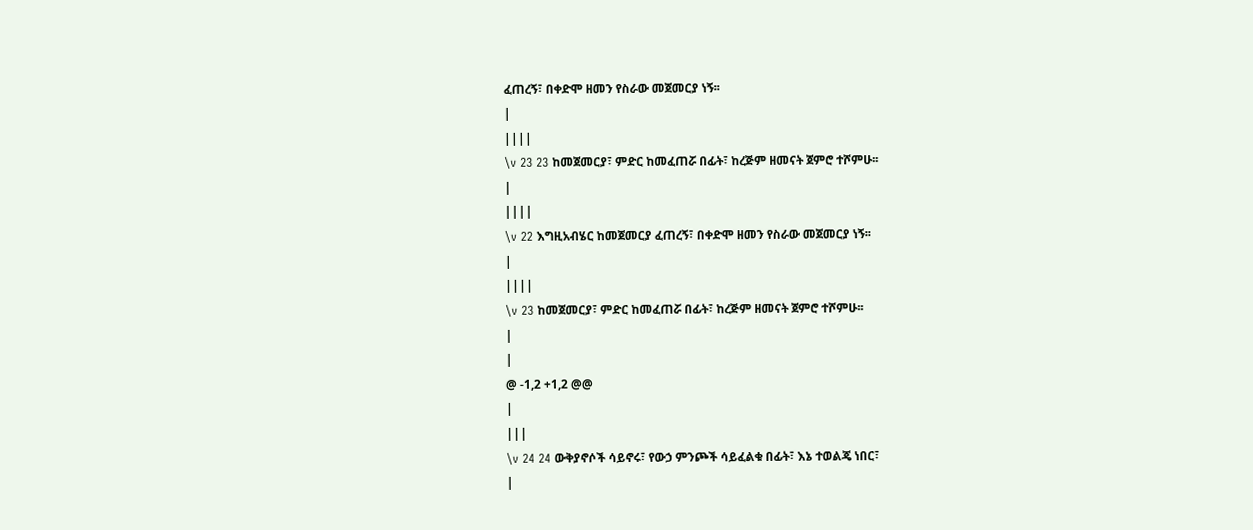ፈጠረኝ፣ በቀድሞ ዘመን የስራው መጀመርያ ነኝ፡፡
|
||||
\v 23 23 ከመጀመርያ፣ ምድር ከመፈጠሯ በፊት፣ ከረጅም ዘመናት ጀምሮ ተሾምሁ፡፡
|
||||
\v 22 እግዚአብሄር ከመጀመርያ ፈጠረኝ፣ በቀድሞ ዘመን የስራው መጀመርያ ነኝ፡፡
|
||||
\v 23 ከመጀመርያ፣ ምድር ከመፈጠሯ በፊት፣ ከረጅም ዘመናት ጀምሮ ተሾምሁ፡፡
|
|
@ -1,2 +1,2 @@
|
|||
\v 24 24 ውቅያኖሶች ሳይኖሩ፣ የውኃ ምንጮች ሳይፈልቁ በፊት፣ እኔ ተወልጄ ነበር፣
|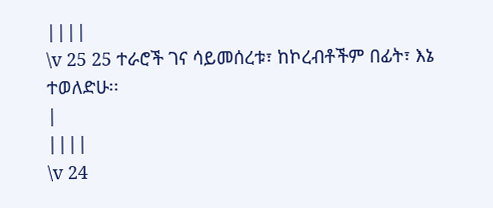||||
\v 25 25 ተራሮች ገና ሳይመሰረቱ፣ ከኮረብቶችም በፊት፣ እኔ ተወለድሁ፡፡
|
||||
\v 24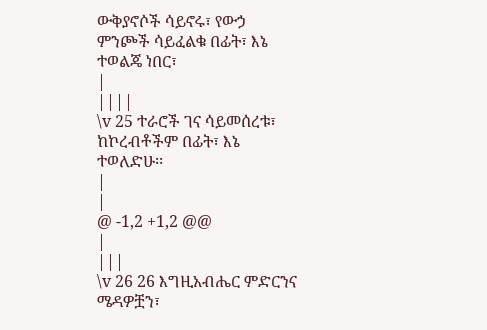ውቅያኖሶች ሳይኖሩ፣ የውኃ ምንጮች ሳይፈልቁ በፊት፣ እኔ ተወልጄ ነበር፣
|
||||
\v 25 ተራሮች ገና ሳይመሰረቱ፣ ከኮረብቶችም በፊት፣ እኔ ተወለድሁ፡፡
|
|
@ -1,2 +1,2 @@
|
|||
\v 26 26 እግዚአብሔር ምድርንና ሜዳዎቿን፣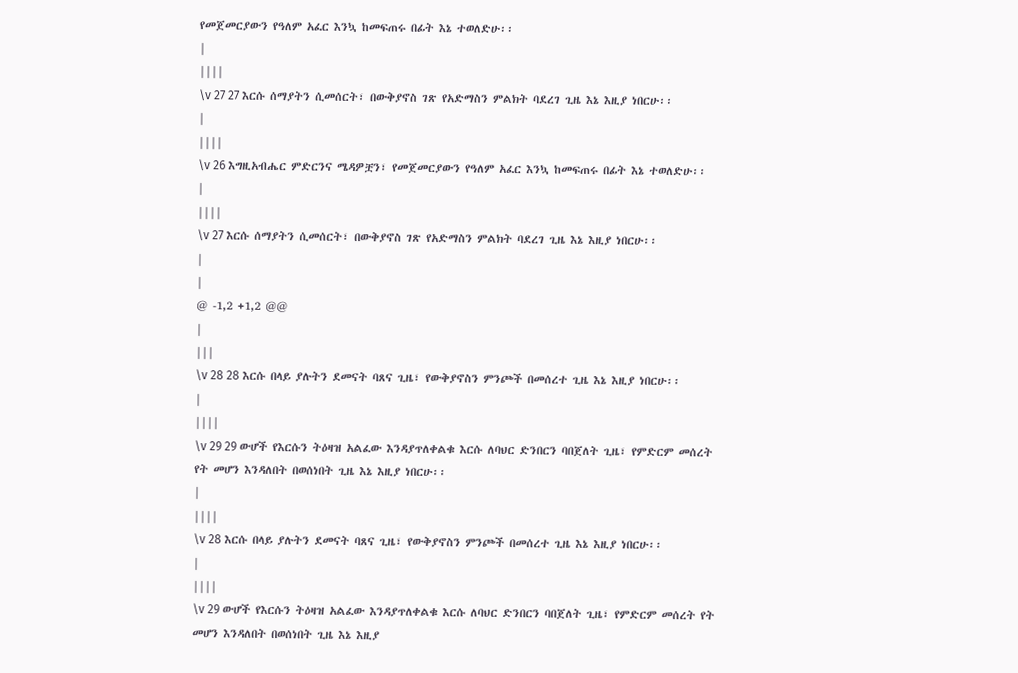የመጀመርያውን የዓለም አፈር እንኳ ከመፍጠሩ በፊት እኔ ተወለድሁ፡፡
|
||||
\v 27 27 እርሱ ሰማያትን ሲመሰርት፣ በውቅያኖስ ገጽ የአድማስን ምልክት ባደረገ ጊዜ እኔ እዚያ ነበርሁ፡፡
|
||||
\v 26 እግዚአብሔር ምድርንና ሜዳዎቿን፣ የመጀመርያውን የዓለም አፈር እንኳ ከመፍጠሩ በፊት እኔ ተወለድሁ፡፡
|
||||
\v 27 እርሱ ሰማያትን ሲመሰርት፣ በውቅያኖስ ገጽ የአድማስን ምልክት ባደረገ ጊዜ እኔ እዚያ ነበርሁ፡፡
|
|
@ -1,2 +1,2 @@
|
|||
\v 28 28 እርሱ በላይ ያሉትን ደመናት ባጸና ጊዜ፣ የውቅያኖስን ምንጮች በመሰረተ ጊዜ እኔ እዚያ ነበርሁ፡፡
|
||||
\v 29 29 ውሆች የእርሱን ትዕዛዝ አልፈው እንዳያጥለቀልቁ እርሱ ለባህር ድንበርን ባበጀለት ጊዜ፣ የምድርም መሰረት የት መሆን እንዳለበት በወሰነበት ጊዜ እኔ እዚያ ነበርሁ፡፡
|
||||
\v 28 እርሱ በላይ ያሉትን ደመናት ባጸና ጊዜ፣ የውቅያኖስን ምንጮች በመሰረተ ጊዜ እኔ እዚያ ነበርሁ፡፡
|
||||
\v 29 ውሆች የእርሱን ትዕዛዝ አልፈው እንዳያጥለቀልቁ እርሱ ለባህር ድንበርን ባበጀለት ጊዜ፣ የምድርም መሰረት የት መሆን እንዳለበት በወሰነበት ጊዜ እኔ እዚያ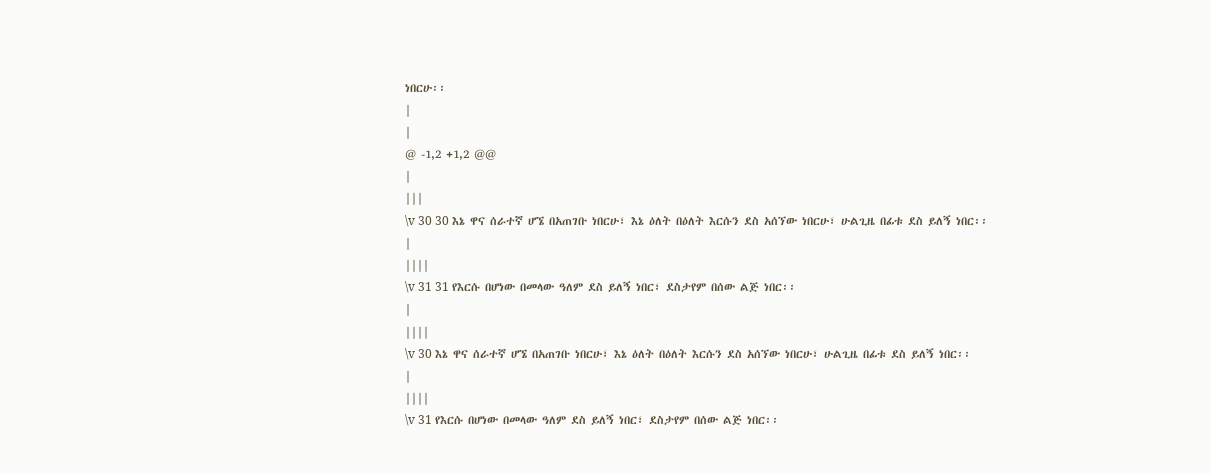ነበርሁ፡፡
|
|
@ -1,2 +1,2 @@
|
|||
\v 30 30 እኔ ዋና ሰራተኛ ሆኜ በአጠገቡ ነበርሁ፣ እኔ ዕለት በዕለት እርሱን ደስ አሰኘው ነበርሁ፣ ሁልጊዜ በፊቱ ደስ ይለኝ ነበር፡፡
|
||||
\v 31 31 የእርሱ በሆነው በመላው ዓለም ደስ ይለኝ ነበር፣ ደስታየም በሰው ልጅ ነበር፡፡
|
||||
\v 30 እኔ ዋና ሰራተኛ ሆኜ በአጠገቡ ነበርሁ፣ እኔ ዕለት በዕለት እርሱን ደስ አሰኘው ነበርሁ፣ ሁልጊዜ በፊቱ ደስ ይለኝ ነበር፡፡
|
||||
\v 31 የእርሱ በሆነው በመላው ዓለም ደስ ይለኝ ነበር፣ ደስታየም በሰው ልጅ ነበር፡፡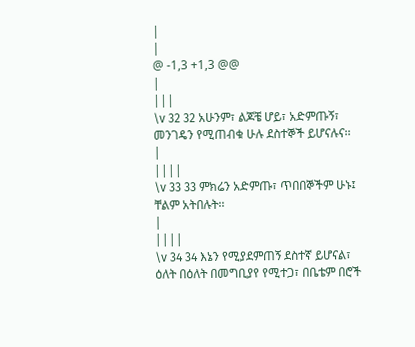|
|
@ -1,3 +1,3 @@
|
|||
\v 32 32 አሁንም፣ ልጆቼ ሆይ፣ አድምጡኝ፣ መንገዴን የሚጠብቁ ሁሉ ደስተኞች ይሆናሉና፡፡
|
||||
\v 33 33 ምክሬን አድምጡ፣ ጥበበኞችም ሁኑ፤ ቸልም አትበሉት፡፡
|
||||
\v 34 34 እኔን የሚያደምጠኝ ደስተኛ ይሆናል፣ ዕለት በዕለት በመግቢያየ የሚተጋ፣ በቤቴም በሮች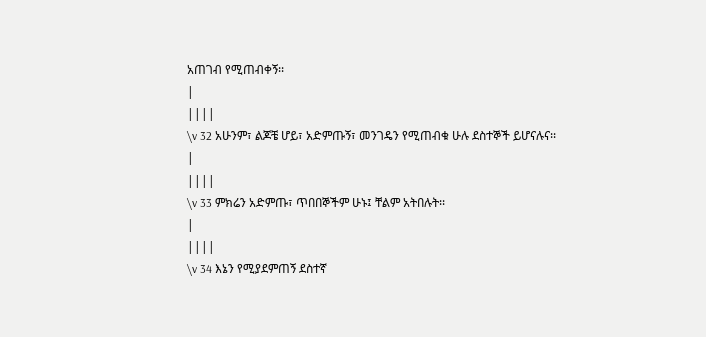አጠገብ የሚጠብቀኝ፡፡
|
||||
\v 32 አሁንም፣ ልጆቼ ሆይ፣ አድምጡኝ፣ መንገዴን የሚጠብቁ ሁሉ ደስተኞች ይሆናሉና፡፡
|
||||
\v 33 ምክሬን አድምጡ፣ ጥበበኞችም ሁኑ፤ ቸልም አትበሉት፡፡
|
||||
\v 34 እኔን የሚያደምጠኝ ደስተኛ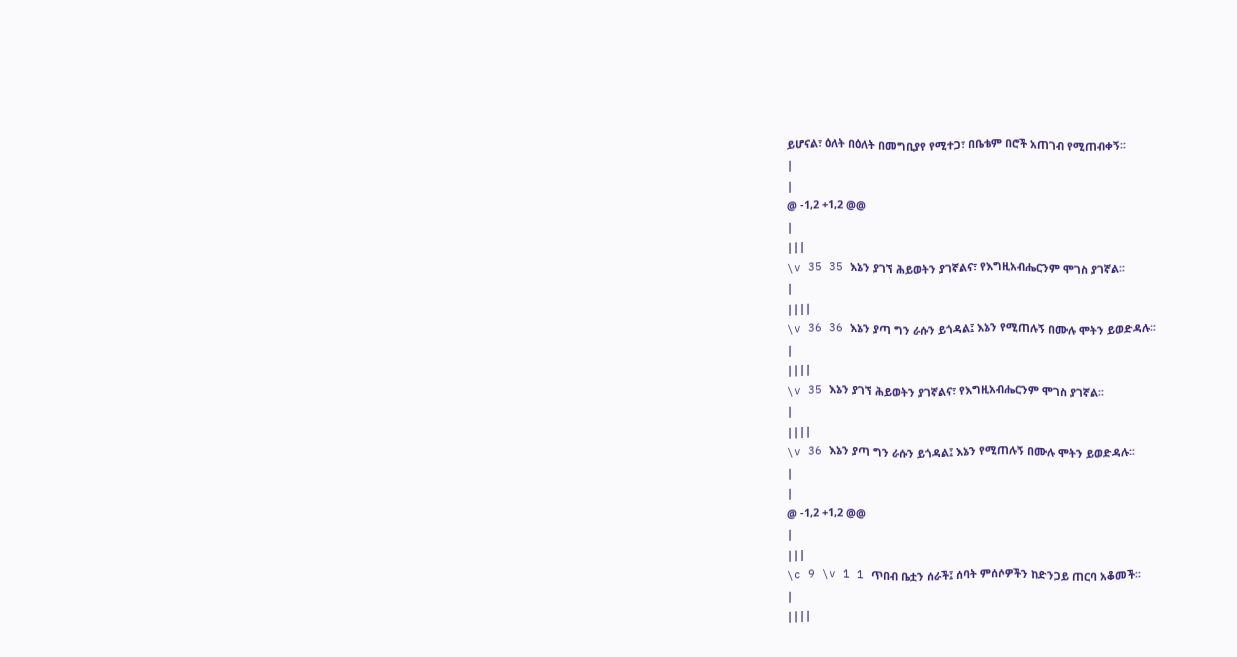ይሆናል፣ ዕለት በዕለት በመግቢያየ የሚተጋ፣ በቤቴም በሮች አጠገብ የሚጠብቀኝ፡፡
|
|
@ -1,2 +1,2 @@
|
|||
\v 35 35 እኔን ያገኘ ሕይወትን ያገኛልና፣ የእግዚአብሔርንም ሞገስ ያገኛል፡፡
|
||||
\v 36 36 እኔን ያጣ ግን ራሱን ይጎዳል፤ እኔን የሚጠሉኝ በሙሉ ሞትን ይወድዳሉ፡፡
|
||||
\v 35 እኔን ያገኘ ሕይወትን ያገኛልና፣ የእግዚአብሔርንም ሞገስ ያገኛል፡፡
|
||||
\v 36 እኔን ያጣ ግን ራሱን ይጎዳል፤ እኔን የሚጠሉኝ በሙሉ ሞትን ይወድዳሉ፡፡
|
|
@ -1,2 +1,2 @@
|
|||
\c 9 \v 1 1 ጥበብ ቤቷን ሰራች፤ ሰባት ምሰሶዎችን ከድንጋይ ጠርባ አቆመች፡፡
|
||||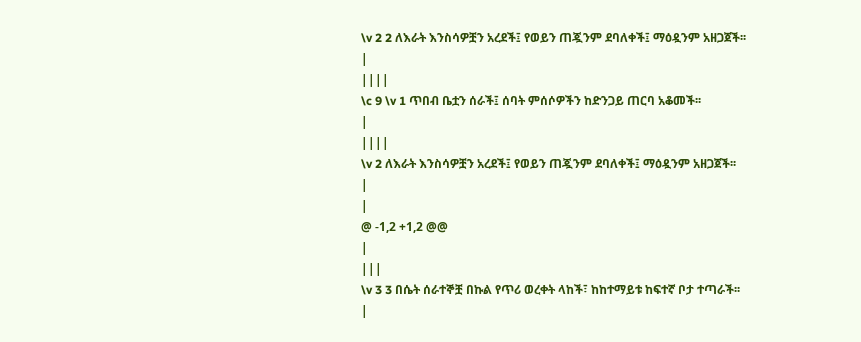\v 2 2 ለእራት እንስሳዎቿን አረደች፤ የወይን ጠጇንም ደባለቀች፤ ማዕዷንም አዘጋጀች፡፡
|
||||
\c 9 \v 1 ጥበብ ቤቷን ሰራች፤ ሰባት ምሰሶዎችን ከድንጋይ ጠርባ አቆመች፡፡
|
||||
\v 2 ለእራት እንስሳዎቿን አረደች፤ የወይን ጠጇንም ደባለቀች፤ ማዕዷንም አዘጋጀች፡፡
|
|
@ -1,2 +1,2 @@
|
|||
\v 3 3 በሴት ሰራተኞቿ በኩል የጥሪ ወረቀት ላከች፣ ከከተማይቱ ከፍተኛ ቦታ ተጣራች፡፡
|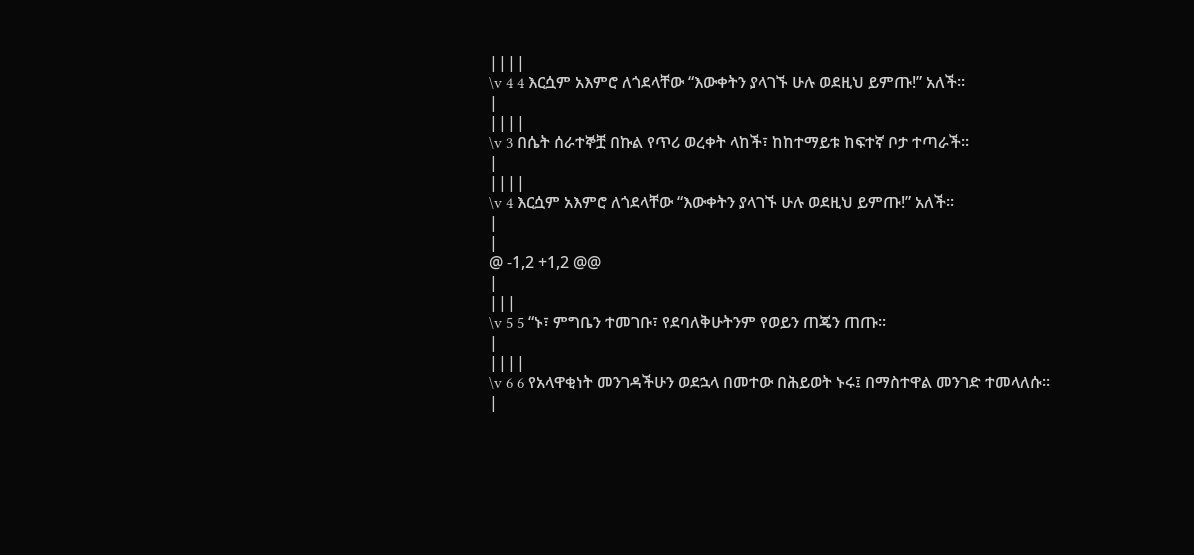||||
\v 4 4 እርሷም አእምሮ ለጎደላቸው “እውቀትን ያላገኙ ሁሉ ወደዚህ ይምጡ!” አለች፡፡
|
||||
\v 3 በሴት ሰራተኞቿ በኩል የጥሪ ወረቀት ላከች፣ ከከተማይቱ ከፍተኛ ቦታ ተጣራች፡፡
|
||||
\v 4 እርሷም አእምሮ ለጎደላቸው “እውቀትን ያላገኙ ሁሉ ወደዚህ ይምጡ!” አለች፡፡
|
|
@ -1,2 +1,2 @@
|
|||
\v 5 5 “ኑ፣ ምግቤን ተመገቡ፣ የደባለቅሁትንም የወይን ጠጄን ጠጡ፡፡
|
||||
\v 6 6 የአላዋቂነት መንገዳችሁን ወደኋላ በመተው በሕይወት ኑሩ፤ በማስተዋል መንገድ ተመላለሱ፡፡
|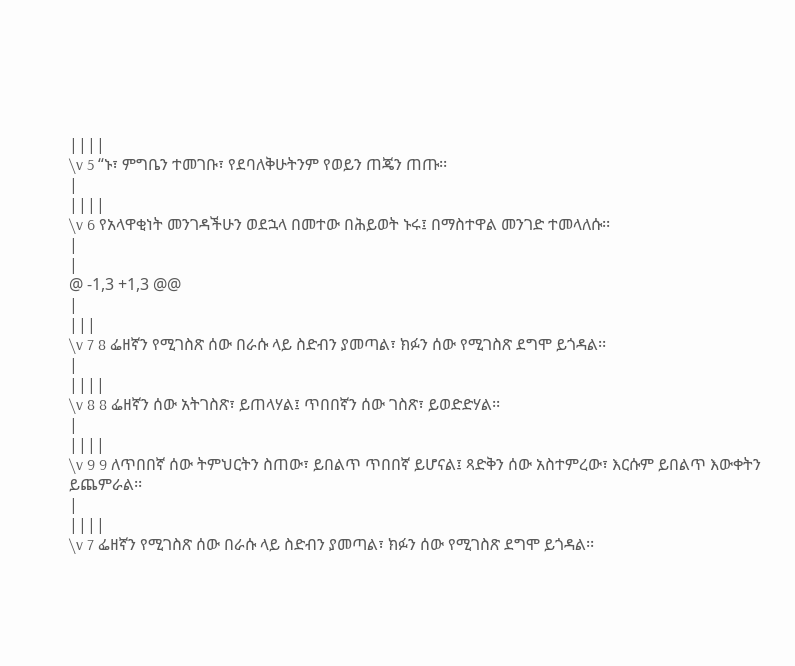||||
\v 5 “ኑ፣ ምግቤን ተመገቡ፣ የደባለቅሁትንም የወይን ጠጄን ጠጡ፡፡
|
||||
\v 6 የአላዋቂነት መንገዳችሁን ወደኋላ በመተው በሕይወት ኑሩ፤ በማስተዋል መንገድ ተመላለሱ፡፡
|
|
@ -1,3 +1,3 @@
|
|||
\v 7 8 ፌዘኛን የሚገስጽ ሰው በራሱ ላይ ስድብን ያመጣል፣ ክፉን ሰው የሚገስጽ ደግሞ ይጎዳል፡፡
|
||||
\v 8 8 ፌዘኛን ሰው አትገስጽ፣ ይጠላሃል፤ ጥበበኛን ሰው ገስጽ፣ ይወድድሃል፡፡
|
||||
\v 9 9 ለጥበበኛ ሰው ትምህርትን ስጠው፣ ይበልጥ ጥበበኛ ይሆናል፤ ጻድቅን ሰው አስተምረው፣ እርሱም ይበልጥ እውቀትን ይጨምራል፡፡
|
||||
\v 7 ፌዘኛን የሚገስጽ ሰው በራሱ ላይ ስድብን ያመጣል፣ ክፉን ሰው የሚገስጽ ደግሞ ይጎዳል፡፡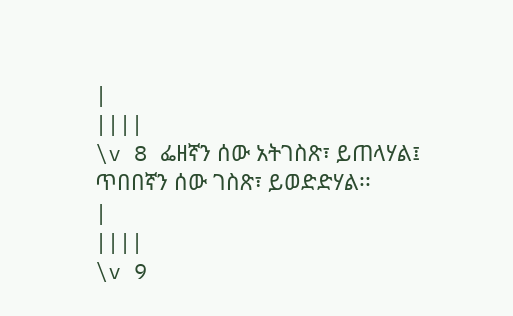|
||||
\v 8 ፌዘኛን ሰው አትገስጽ፣ ይጠላሃል፤ ጥበበኛን ሰው ገስጽ፣ ይወድድሃል፡፡
|
||||
\v 9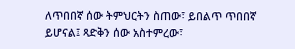ለጥበበኛ ሰው ትምህርትን ስጠው፣ ይበልጥ ጥበበኛ ይሆናል፤ ጻድቅን ሰው አስተምረው፣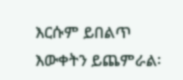እርሱም ይበልጥ እውቀትን ይጨምራል፡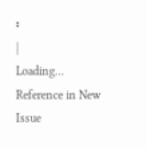፡
|
Loading…
Reference in New Issue